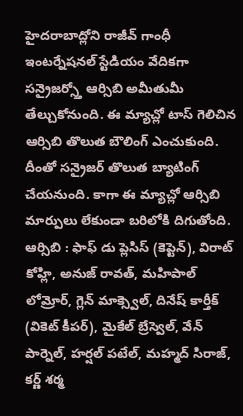హైదరాబాద్లోని రాజీవ్ గాంధీ ఇంటర్నేషనల్ స్టేడియం వేదికగా సన్రైజర్స్తో ఆర్సిబి అమీతుమీ తేల్చుకోనుంది. ఈ మ్యాచ్లో టాస్ గెలిచిన ఆర్సిబి తొలుత బౌలింగ్ ఎంచుకుంది. దీంతో సన్రైజర్ తొలుత బ్యాటింగ్ చేయనుంది. కాగా ఈ మ్యాచ్లో ఆర్సిబి మార్పులు లేకుండా బరిలోకి దిగుతోంది.
ఆర్సిబి : ఫాఫ్ డు ప్లెసిస్ (కెప్టెన్), విరాట్ కోహ్లి, అనుజ్ రావత్, మహిపాల్ లోమ్రోర్, గ్లెన్ మాక్స్వెల్, దినేష్ కార్తీక్ (వికెట్ కీపర్), మైకేల్ బ్రేస్వెల్, వేన్ పార్నెల్, హర్షల్ పటేల్, మహ్మద్ సిరాజ్, కర్ణ్ శర్మ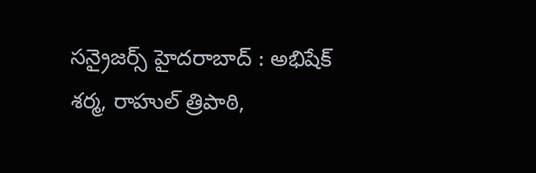సన్రైజర్స్ హైదరాబాద్ : అభిషేక్ శర్మ, రాహుల్ త్రిపాఠి,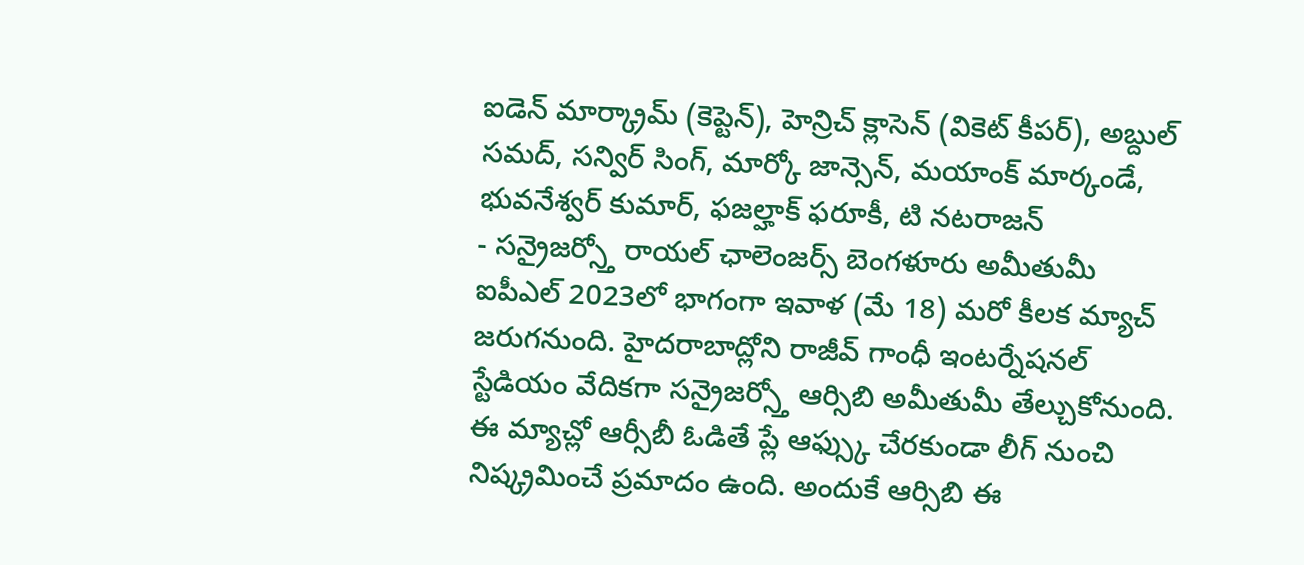ఐడెన్ మార్క్రామ్ (కెప్టెన్), హెన్రిచ్ క్లాసెన్ (వికెట్ కీపర్), అబ్దుల్ సమద్, సన్విర్ సింగ్, మార్కో జాన్సెన్, మయాంక్ మార్కండే, భువనేశ్వర్ కుమార్, ఫజల్హాక్ ఫరూకీ, టి నటరాజన్
- సన్రైజర్స్తో రాయల్ ఛాలెంజర్స్ బెంగళూరు అమీతుమీ
ఐపీఎల్ 2023లో భాగంగా ఇవాళ (మే 18) మరో కీలక మ్యాచ్ జరుగనుంది. హైదరాబాద్లోని రాజీవ్ గాంధీ ఇంటర్నేషనల్ స్టేడియం వేదికగా సన్రైజర్స్తో ఆర్సిబి అమీతుమీ తేల్చుకోనుంది. ఈ మ్యాచ్లో ఆర్సీబీ ఓడితే ప్లే ఆఫ్స్కు చేరకుండా లీగ్ నుంచి నిష్క్రమించే ప్రమాదం ఉంది. అందుకే ఆర్సిబి ఈ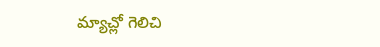మ్యాచ్లో గెలిచి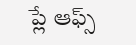ప్లే ఆఫ్స్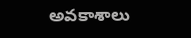అవకాశాలు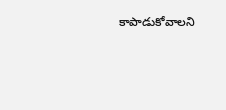కాపాడుకోవాలని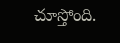చూస్తోంది.